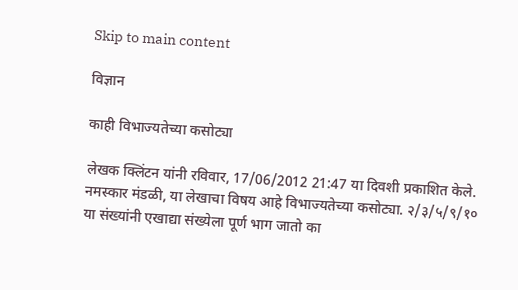Skip to main content

विज्ञान

काही विभाज्यतेच्या कसोट्या

लेखक क्लिंटन यांनी रविवार, 17/06/2012 21:47 या दिवशी प्रकाशित केले.
नमस्कार मंडळी, या लेखाचा विषय आहे विभाज्यतेच्या कसोट्या. २/३/५/९/१० या संख्यांनी एखाद्या संख्येला पूर्ण भाग जातो का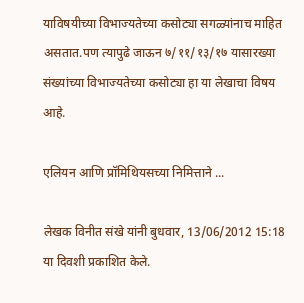याविषयीच्या विभाज्यतेच्या कसोट्या सगळ्यांनाच माहित असतात.पण त्यापुढे जाऊन ७/११/१३/१७ यासारख्या संख्यांच्या विभाज्यतेच्या कसोट्या हा या लेखाचा विषय आहे.

एलियन आणि प्रॉमिथियसच्या निमित्ताने ...

लेखक विनीत संखे यांनी बुधवार, 13/06/2012 15:18 या दिवशी प्रकाशित केले.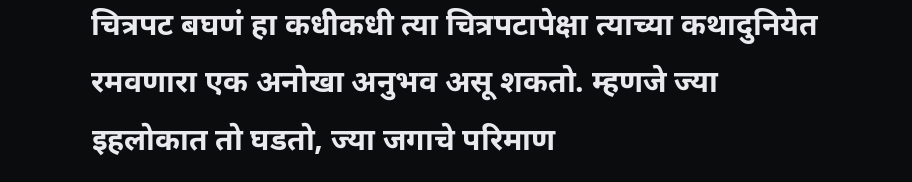चित्रपट बघणं हा कधीकधी त्या चित्रपटापेक्षा त्याच्या कथादुनियेत रमवणारा एक अनोखा अनुभव असू शकतो. म्हणजे ज्या इहलोकात तो घडतो, ज्या जगाचे परिमाण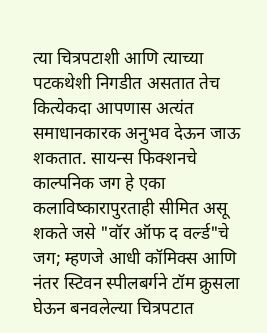त्या चित्रपटाशी आणि त्याच्या पटकथेशी निगडीत असतात तेच कित्येकदा आपणास अत्यंत समाधानकारक अनुभव देऊन जाऊ शकतात. सायन्स फिक्शनचे काल्पनिक जग हे एका कलाविष्कारापुरताही सीमित असू शकते जसे "वॉर ऑफ द वर्ल्ड"चे जग; म्हणजे आधी कॉमिक्स आणि नंतर स्टिवन स्पीलबर्गने टॉम क्रुसला घेऊन बनवलेल्या चित्रपटात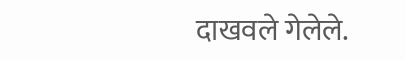दाखवले गेलेले.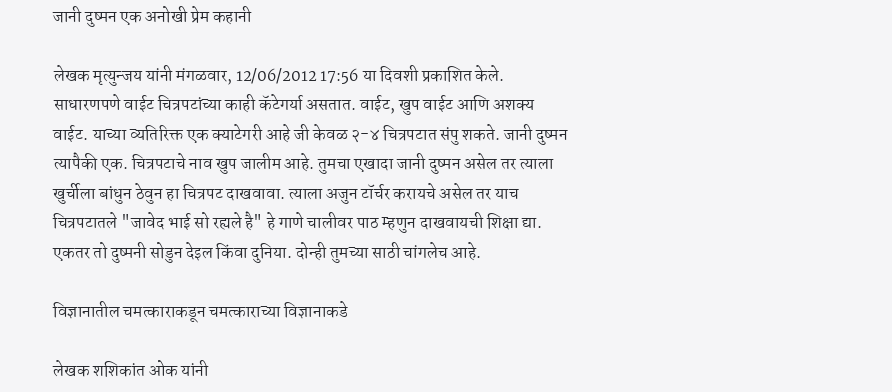जानी दुष्मन एक अनोखी प्रेम कहानी

लेखक मृत्युन्जय यांनी मंगळवार, 12/06/2012 17:56 या दिवशी प्रकाशित केले.
साधारणपणे वाईट चित्रपटांच्या काही कॅटेगर्या असतात. वाईट, खुप वाईट आणि अशक्य वाईट. याच्या व्यतिरिक्त एक क्याटेगरी आहे जी केवळ २-४ चित्रपटात संपु शकते. जानी दुष्मन त्यापैकी एक. चित्रपटाचे नाव खुप जालीम आहे. तुमचा एखादा जानी दुष्मन असेल तर त्याला खुर्चीला बांधुन ठेवुन हा चित्रपट दाखवावा. त्याला अजुन टॉर्चर करायचे असेल तर याच चित्रपटातले "जावेद भाई सो रह्यले है" हे गाणे चालीवर पाठ म्हणुन दाखवायची शिक्षा द्या. एकतर तो दुष्मनी सोडुन देइल किंवा दुनिया. दोन्ही तुमच्या साठी चांगलेच आहे.

विज्ञानातील चमत्काराकडून चमत्काराच्या विज्ञानाकडे

लेखक शशिकांत ओक यांनी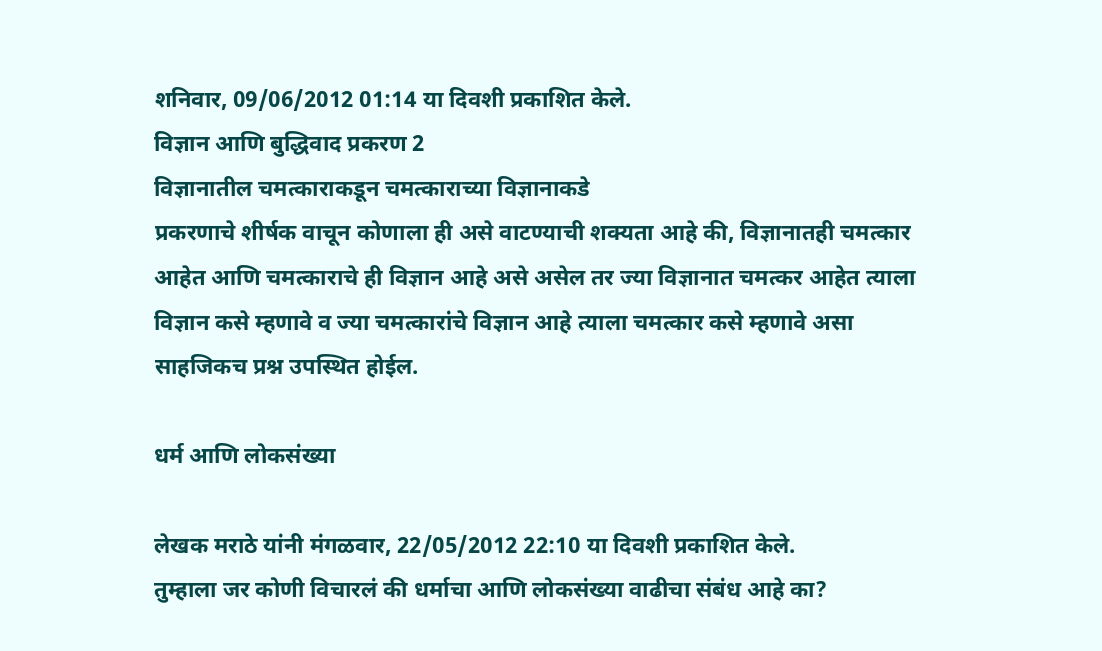शनिवार, 09/06/2012 01:14 या दिवशी प्रकाशित केले.
विज्ञान आणि बुद्धिवाद प्रकरण 2
विज्ञानातील चमत्काराकडून चमत्काराच्या विज्ञानाकडे
प्रकरणाचे शीर्षक वाचून कोणाला ही असे वाटण्याची शक्यता आहे की, विज्ञानातही चमत्कार आहेत आणि चमत्काराचे ही विज्ञान आहे असे असेल तर ज्या विज्ञानात चमत्कर आहेत त्याला विज्ञान कसे म्हणावे व ज्या चमत्कारांचे विज्ञान आहे त्याला चमत्कार कसे म्हणावे असा साहजिकच प्रश्न उपस्थित होईल.

धर्म आणि लोकसंख्या

लेखक मराठे यांनी मंगळवार, 22/05/2012 22:10 या दिवशी प्रकाशित केले.
तुम्हाला जर कोणी विचारलं की धर्माचा आणि लोकसंख्या वाढीचा संबंध आहे का?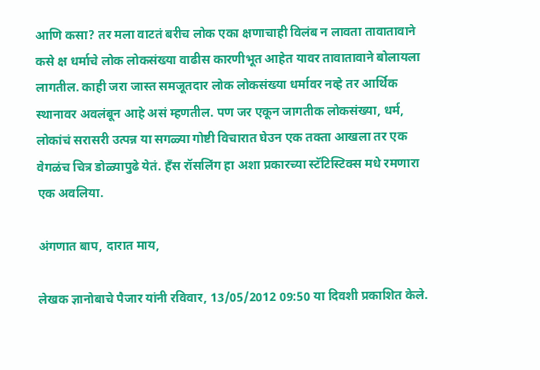आणि कसा? तर मला वाटतं बरीच लोक एका क्षणाचाही विलंब न लावता तावातावाने कसे क्ष धर्माचे लोक लोकसंख्या वाढीस कारणीभूत आहेत यावर तावातावाने बोलायला लागतील. काही जरा जास्त समजूतदार लोक लोकसंख्या धर्मावर नव्हे तर आर्थिक स्थानावर अवलंबून आहे असं म्हणतील. पण जर एकून जागतीक लोकसंख्या, धर्म, लोकांचं सरासरी उत्पन्न या सगळ्या गोष्टी विचारात घेउन एक तक्ता आखला तर एक वेगळंच चित्र डोळ्यापुढे येतं. हँस रॉसलिंग हा अशा प्रकारच्या स्टॅटिस्टिक्स मधे रमणारा एक अवलिया.

अंगणात बाप, दारात माय,

लेखक ज्ञानोबाचे पैजार यांनी रविवार, 13/05/2012 09:50 या दिवशी प्रकाशित केले.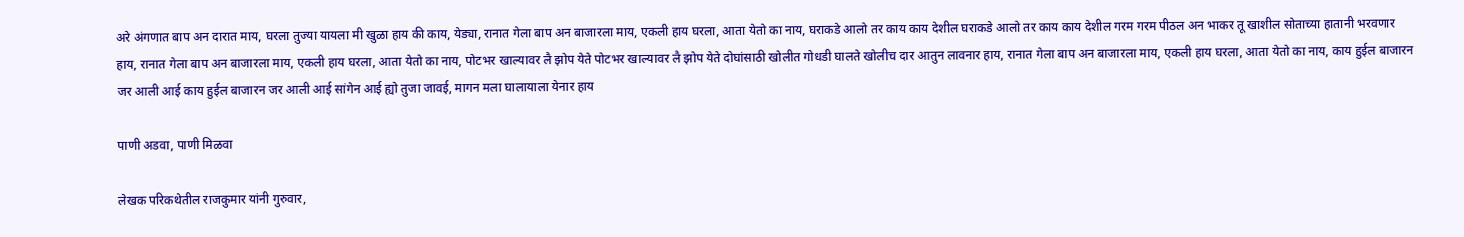अरे अंगणात बाप अन दारात माय, घरला तुज्या यायला मी खुळा हाय की काय, येड्या, रानात गेला बाप अन बाजारला माय, एकली हाय घरला, आता येतो का नाय, घराकडे आलो तर काय काय देशील घराकडे आलो तर काय काय देशील गरम गरम पीठल अन भाकर तू खाशील सोताच्या हातानी भरवणार हाय, रानात गेला बाप अन बाजारला माय, एकली हाय घरला, आता येतो का नाय, पोटभर खाल्यावर लै झोप येते पोटभर खाल्यावर लै झोप येते दोघांसाठी खोलीत गोधडी घालते खोलीच दार आतुन लावनार हाय, रानात गेला बाप अन बाजारला माय, एकली हाय घरला, आता येतो का नाय, काय हुईल बाजारन जर आली आई काय हुईल बाजारन जर आली आई सांगेन आई ह्यो तुजा जावई, मागन मला घालायाला येनार हाय

पाणी अडवा, पाणी मिळवा

लेखक परिकथेतील राजकुमार यांनी गुरुवार,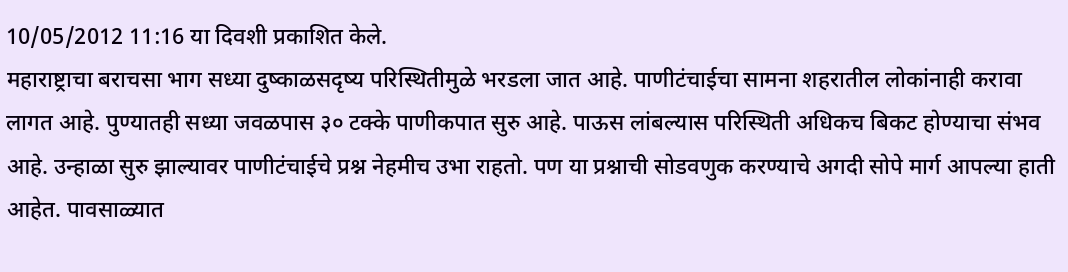10/05/2012 11:16 या दिवशी प्रकाशित केले.
महाराष्ट्राचा बराचसा भाग सध्या दुष्काळसदृष्य परिस्थितीमुळे भरडला जात आहे. पाणीटंचाईचा सामना शहरातील लोकांनाही करावा लागत आहे. पुण्यातही सध्या जवळपास ३० टक्के पाणीकपात सुरु आहे. पाऊस लांबल्यास परिस्थिती अधिकच बिकट होण्याचा संभव आहे. उन्हाळा सुरु झाल्यावर पाणीटंचाईचे प्रश्न नेहमीच उभा राहतो. पण या प्रश्नाची सोडवणुक करण्याचे अगदी सोपे मार्ग आपल्या हाती आहेत. पावसाळ्यात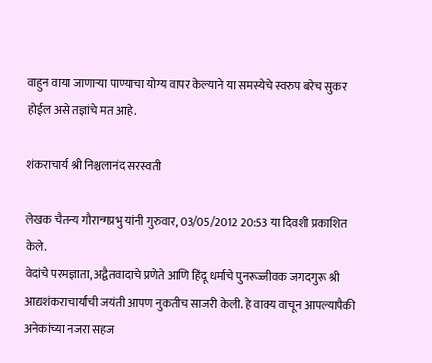वाहुन वाया जाणार्‍या पाण्याचा योग्य वापर केल्याने या समस्येचे स्वरुप बरेच सुकर होईल असे तज्ञांचे मत आहे.

शंकराचार्य श्री निश्चलानंद सरस्वती

लेखक चैतन्य गौरान्गप्रभु यांनी गुरुवार, 03/05/2012 20:53 या दिवशी प्रकाशित केले.
वेदांचे परमज्ञाता, अद्वैतवादाचे प्रणेते आणि हिंदू धर्माचे पुनरूज्जीवक जगदगुरू श्री आद्यशंकराचार्यांची जयंती आपण नुकतीच साजरी केली. हे वाक्य वाचून आपल्यापैकी अनेकांच्या नजरा सहज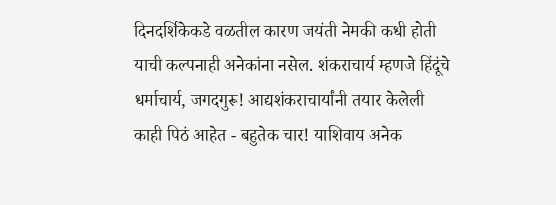दिनदर्शिकेकडे वळतील कारण जयंती नेमकी कधी होती याची कल्पनाही अनेकांना नसेल. शंकराचार्य म्हणजे हिंदूंचे धर्माचार्य, जगदगुरू! आद्यशंकराचार्यांनी तयार केलेली काही पिठं आहेत - बहुतेक चार! याशिवाय अनेक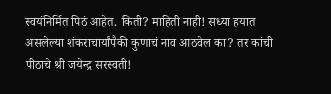स्वयंनिर्मित पिठं आहेत. किती? माहिती नाही! सध्या हयात असलेल्या शंकराचार्यांपैकी कुणाचं नाव आठवेल का? तर कांची पीठाचे श्री जयेन्द्र सरस्वती!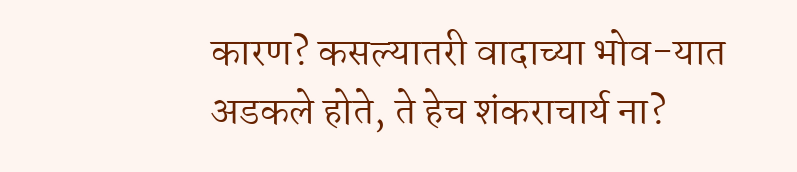कारण? कसल्यातरी वादाच्या भोव-यात अडकले होते, ते हेच शंकराचार्य ना?